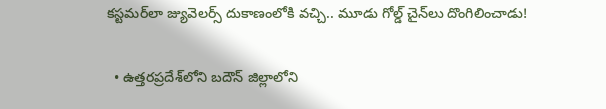కస్టమర్‌లా జ్యువెలర్స్ దుకాణంలోకి వచ్చి.. మూడు గోల్డ్ చైన్‌లు దొంగిలించాడు!

  • ఉత్తరప్రదేశ్‌లోని బదౌన్ జిల్లాలోని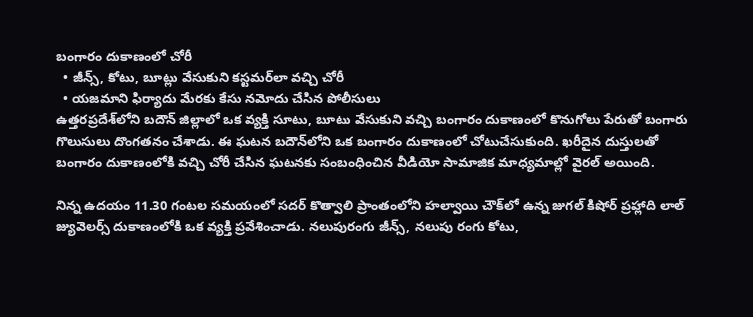బంగారం దుకాణంలో చోరీ
  • జీన్స్, కోటు, బూట్లు వేసుకుని కస్టమర్‌లా వచ్చి చోరీ
  • యజమాని ఫిర్యాదు మేరకు కేసు నమోదు చేసిన పోలీసులు
ఉత్తరప్రదేశ్‌లోని బదౌన్ జిల్లాలో ఒక వ్యక్తి సూటు, బూటు వేసుకుని వచ్చి బంగారం దుకాణంలో కొనుగోలు పేరుతో బంగారు గొలుసులు దొంగతనం చేశాడు. ఈ ఘటన బదౌన్‌లోని ఒక బంగారం దుకాణంలో చోటుచేసుకుంది. ఖరీదైన దుస్తులతో బంగారం దుకాణంలోకి వచ్చి చోరీ చేసిన ఘటనకు సంబంధించిన వీడియో సామాజిక మాధ్యమాల్లో వైరల్ అయింది.

నిన్న ఉదయం 11.30 గంటల సమయంలో సదర్ కొత్వాలి ప్రాంతంలోని హల్వాయి చౌక్‌లో ఉన్న జుగల్ కిషోర్ ప్రహ్లాది లాల్ జ్యువెలర్స్ దుకాణంలోకి ఒక వ్యక్తి ప్రవేశించాడు. నలుపురంగు జీన్స్, నలుపు రంగు కోటు,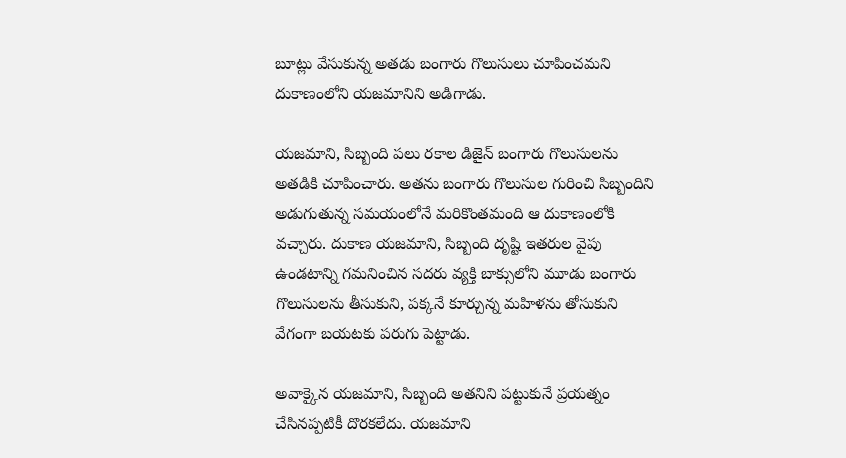బూట్లు వేసుకున్న అతడు బంగారు గొలుసులు చూపించమని దుకాణంలోని యజమానిని అడిగాడు.

యజమాని, సిబ్బంది పలు రకాల డిజైన్ బంగారు గొలుసులను అతడికి చూపించారు. అతను బంగారు గొలుసుల గురించి సిబ్బందిని అడుగుతున్న సమయంలోనే మరికొంతమంది ఆ దుకాణంలోకి వచ్చారు. దుకాణ యజమాని, సిబ్బంది దృష్టి ఇతరుల వైపు ఉండటాన్ని గమనించిన సదరు వ్యక్తి బాక్సులోని మూడు బంగారు గొలుసులను తీసుకుని, పక్కనే కూర్చున్న మహిళను తోసుకుని వేగంగా బయటకు పరుగు పెట్టాడు.

అవాక్కైన యజమాని, సిబ్బంది అతనిని పట్టుకునే ప్రయత్నం చేసినప్పటికీ దొరకలేదు. యజమాని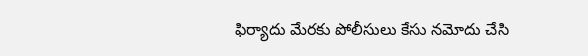ఫిర్యాదు మేరకు పోలీసులు కేసు నమోదు చేసి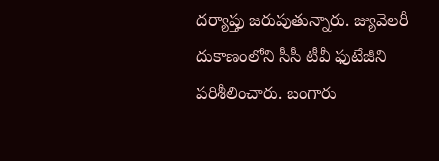దర్యాప్తు జరుపుతున్నారు. జ్యువెలరీ దుకాణంలోని సీసీ టీవీ ఫుటేజీని పరిశీలించారు. బంగారు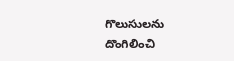గొలుసులను దొంగిలించి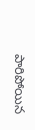పారిపోయిన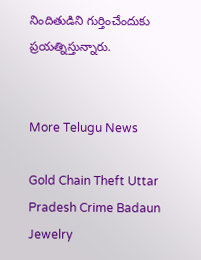నిందితుడిని గుర్తించేందుకు ప్రయత్నిస్తున్నారు.


More Telugu News

Gold Chain Theft Uttar Pradesh Crime Badaun Jewelry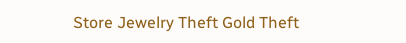Store Jewelry Theft Gold Theft